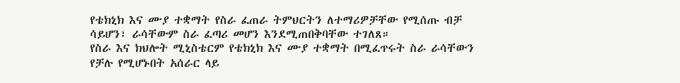የቴክኒክ እና ሙያ ተቋማት የስራ ፈጠራ ትምህርትን ለተማሪዎቻቸው የሚሰጡ ብቻ ሳይሆን፣ ራሳቸውም ስራ ፈጣሪ መሆን እንደሚጠበቅባቸው ተገለጸ።
የስራ እና ክህሎት ሚኒስቴርም የቴክኒክ እና ሙያ ተቋማት በሚፈጥሩት ስራ ራሳቸውን የቻሉ የሚሆኑበት አሰራር ላይ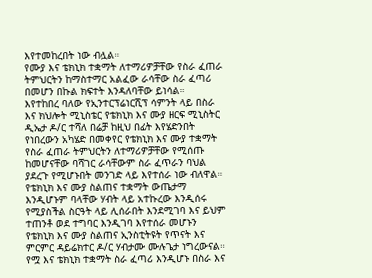እየተመከረበት ነው ብሏል።
የሙያ እና ቴክኒክ ተቋማት ለተማሪዎቻቸው የስራ ፈጠራ ትምህርትን ከማስተማር አልፈው ራሳቸው ስራ ፈጣሪ በመሆን በኩል ክፍተት እንዳለባቸው ይነሳል።
እየተከበረ ባለው የኢንተርፕሬነርሺፕ ሳምንት ላይ በስራ እና ክህሎት ሚኒስቴር የቴክኒክ እና ሙያ ዘርፍ ሚኒስትር ዲኤታ ዶ/ር ተሻለ በሬቻ ከዚህ በፊት እየሄድንበት የነበረውን አካሄድ በመቀየር የቴክኒክ እና ሙያ ተቋማት የስራ ፈጠራ ትምህርትን ለተማሪዎቻቸው የሚሰጡ ከመሆናቸው ባሻገር ራሳቸውም ስራ ፈጥራን ባህል ያደረጉ የሚሆኑበት መንገድ ላይ እየተሰራ ነው ብለዋል።
የቴክኒክ እና ሙያ ስልጠና ተቋማት ውጤታማ እንዲሆኑም ባላቸው ሃብት ላይ አተኩረው እንዲሰሩ የሚያስችል ስርዓት ላይ ሊሰራበት እንደሚገባ እና ይህም ተጠንቶ ወደ ተግባር እንዲገባ እየተሰራ መሆኑን የቴክኒክ እና ሙያ ስልጠና ኢንስቲትዩት የጥናት እና ምርምር ዳይሬክተር ዶ/ር ሃብታሙ ሙሉጌታ ነግረውናል።
የሟ እና ቴክኒክ ተቋማት ስራ ፈጣሪ እንዲሆኑ በስራ እና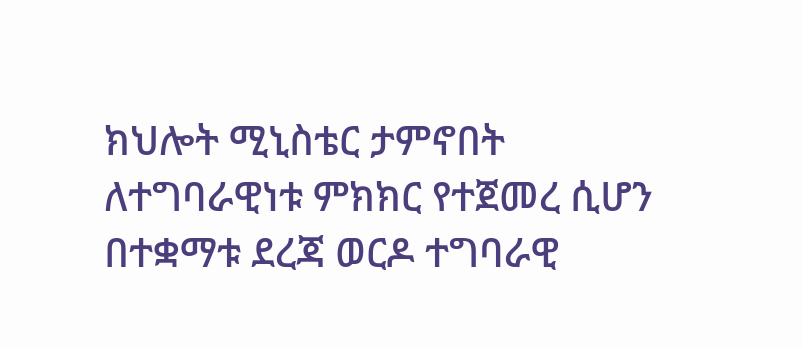ክህሎት ሚኒስቴር ታምኖበት ለተግባራዊነቱ ምክክር የተጀመረ ሲሆን በተቋማቱ ደረጃ ወርዶ ተግባራዊ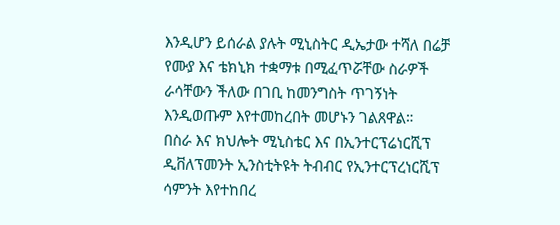እንዲሆን ይሰራል ያሉት ሚኒስትር ዲኤታው ተሻለ በሬቻ የሙያ እና ቴክኒክ ተቋማቱ በሚፈጥሯቸው ስራዎች ራሳቸውን ችለው በገቢ ከመንግስት ጥገኝነት እንዲወጡም እየተመከረበት መሆኑን ገልጸዋል።
በስራ እና ክህሎት ሚኒስቴር እና በኢንተርፕሬነርሺፕ ዲቨለፕመንት ኢንስቲትዩት ትብብር የኢንተርፕረነርሺፕ ሳምንት እየተከበረ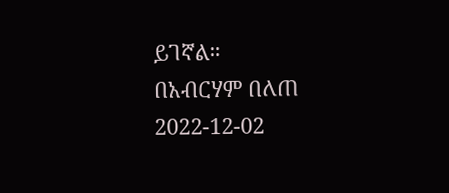ይገኛል።
በአብርሃም በለጠ
2022-12-02